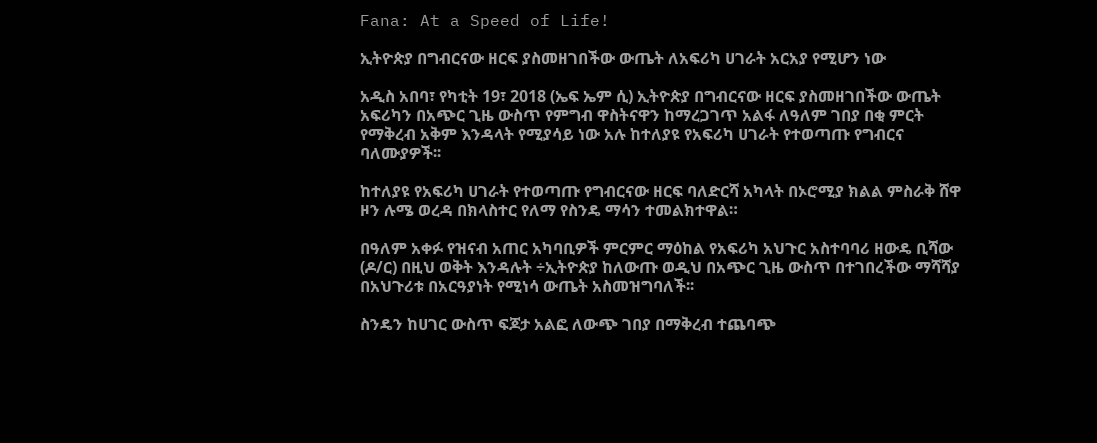Fana: At a Speed of Life!

ኢትዮጵያ በግብርናው ዘርፍ ያስመዘገበችው ውጤት ለአፍሪካ ሀገራት አርአያ የሚሆን ነው

አዲስ አበባ፣ የካቲት 19፣ 2018 (ኤፍ ኤም ሲ) ኢትዮጵያ በግብርናው ዘርፍ ያስመዘገበችው ውጤት አፍሪካን በአጭር ጊዜ ውስጥ የምግብ ዋስትናዋን ከማረጋገጥ አልፋ ለዓለም ገበያ በቂ ምርት የማቅረብ አቅም እንዳላት የሚያሳይ ነው አሉ ከተለያዩ የአፍሪካ ሀገራት የተወጣጡ የግብርና ባለሙያዎች፡፡

ከተለያዩ የአፍሪካ ሀገራት የተወጣጡ የግብርናው ዘርፍ ባለድርሻ አካላት በኦሮሚያ ክልል ምስራቅ ሸዋ ዞን ሉሜ ወረዳ በክላስተር የለማ የስንዴ ማሳን ተመልክተዋል።

በዓለም አቀፉ የዝናብ አጠር አካባቢዎች ምርምር ማዕከል የአፍሪካ አህጉር አስተባባሪ ዘውዴ ቢሻው (ዶ/ር) በዚህ ወቅት እንዳሉት ÷ኢትዮጵያ ከለውጡ ወዲህ በአጭር ጊዜ ውስጥ በተገበረችው ማሻሻያ በአህጉሪቱ በአርዓያነት የሚነሳ ውጤት አስመዝግባለች፡፡

ስንዴን ከሀገር ውስጥ ፍጆታ አልፎ ለውጭ ገበያ በማቅረብ ተጨባጭ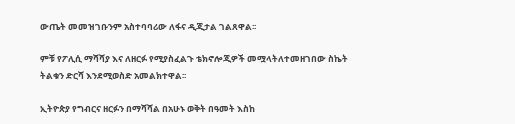ውጤት መመዝገቡንም አስተባባሪው ለፋና ዲጂታል ገልጸዋል፡፡

ምቹ የፖሊሲ ማሻሻያ እና ለዘርፉ የሚያስፈልጉ ቴክኖሎጂዎች መሟላትለተመዘገበው ስኬት ትልቁን ድርሻ እንደሚወስድ አመልክተዋል፡፡

ኢትዮጵያ የግብርና ዘርፉን በማሻሻል በአሁኑ ወቅት በዓመት እስከ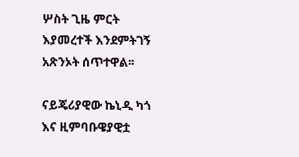ሦስት ጊዜ ምርት እያመረተች እንደምትገኝ አጽንኦት ሰጥተዋል፡፡

ናይጄሪያዊው ኬኒዲ ካጎ እና ዚምባቡዌያዊቷ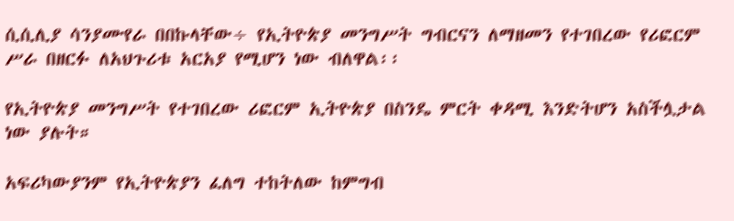ሲሲሊያ ሳንያሙየራ በበኩላቸው÷ የኢትዮጵያ መንግሥት ግብርናን ለማዘመን የተገበረው የሪፎርም ሥራ በዘርፉ ለአህጉሪቱ አርአያ የሚሆን ነው ብለዋል፡፡

የኢትዮጵያ መንግሥት የተገበረው ሪፎርም ኢትዮጵያ በስንዴ ምርት ቀዳሚ እንድትሆን አስችሏታል ነው ያሉት።

አፍሪካውያንም የኢትዮጵያን ፈለግ ተከትለው ከምግብ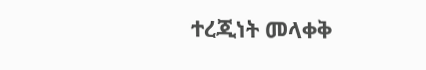ተረጂነት መላቀቅ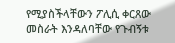የሚያስችላቸውን ፖሊሲ ቀርጸው መስራት እንዳለባቸው የጉብኝቱ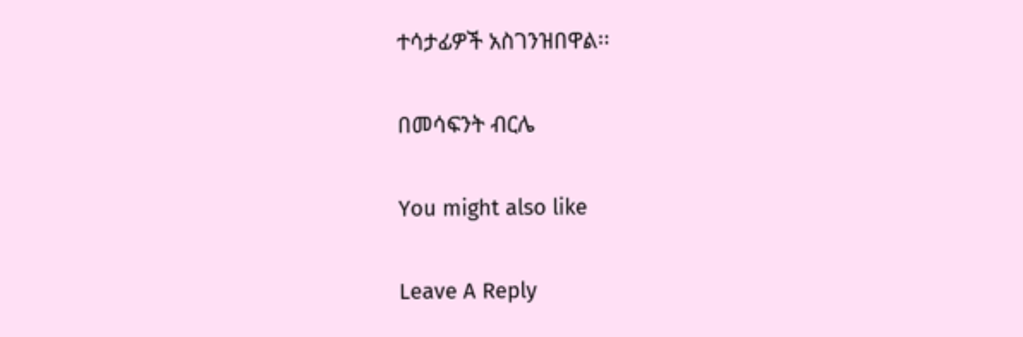ተሳታፊዎች አስገንዝበዋል፡፡

በመሳፍንት ብርሌ

You might also like

Leave A Reply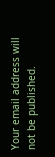Your email address will not be published.